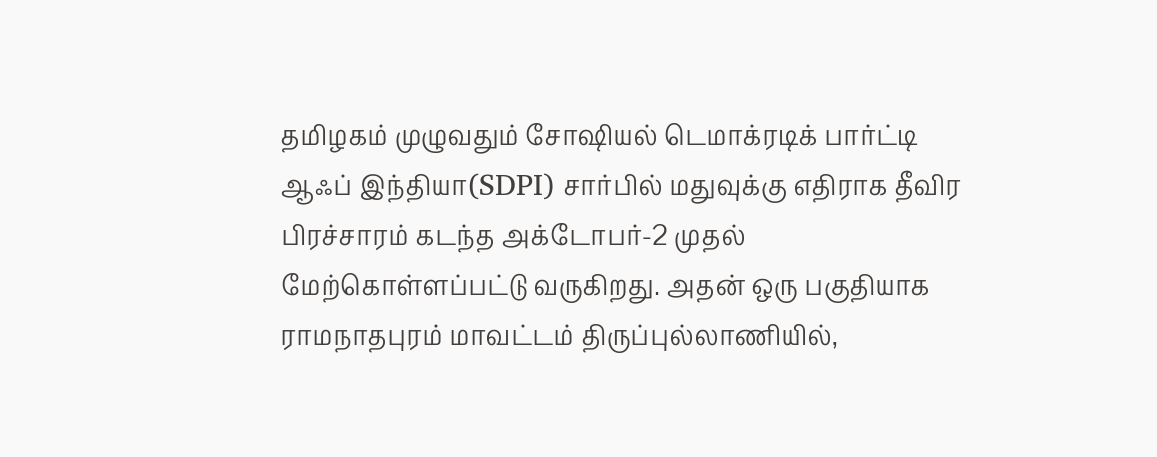தமிழகம் முழுவதும் சோஷியல் டெமாக்ரடிக் பார்ட்டி ஆஃப் இந்தியா(SDPI) சார்பில் மதுவுக்கு எதிராக தீவிர பிரச்சாரம் கடந்த அக்டோபர்-2 முதல் மேற்கொள்ளப்பட்டு வருகிறது. அதன் ஒரு பகுதியாக ராமநாதபுரம் மாவட்டம் திருப்புல்லாணியில்,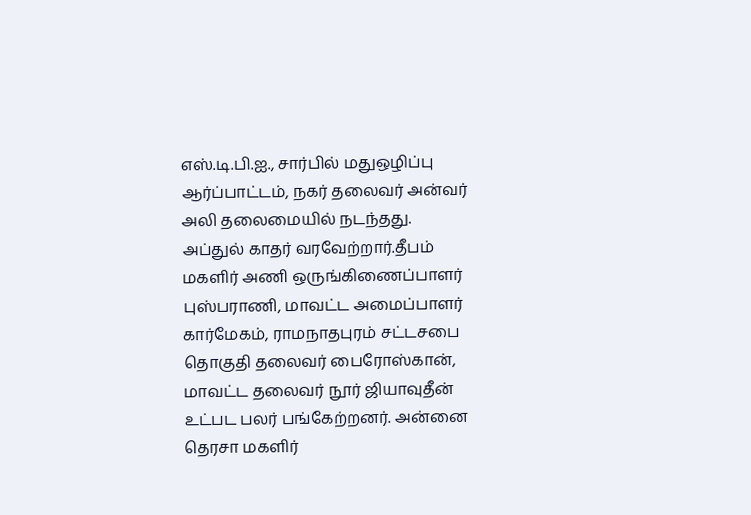எஸ்.டி.பி.ஐ., சார்பில் மதுஒழிப்பு ஆர்ப்பாட்டம், நகர் தலைவர் அன்வர் அலி தலைமையில் நடந்தது.
அப்துல் காதர் வரவேற்றார்.தீபம் மகளிர் அணி ஒருங்கிணைப்பாளர் புஸ்பராணி, மாவட்ட அமைப்பாளர் கார்மேகம், ராமநாதபுரம் சட்டசபை தொகுதி தலைவர் பைரோஸ்கான், மாவட்ட தலைவர் நூர் ஜியாவுதீன் உட்பட பலர் பங்கேற்றனர். அன்னை தெரசா மகளிர்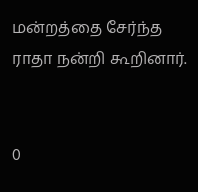மன்றத்தை சேர்ந்த ராதா நன்றி கூறினார்.


0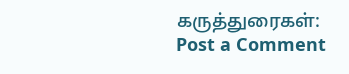கருத்துரைகள்:
Post a Comment